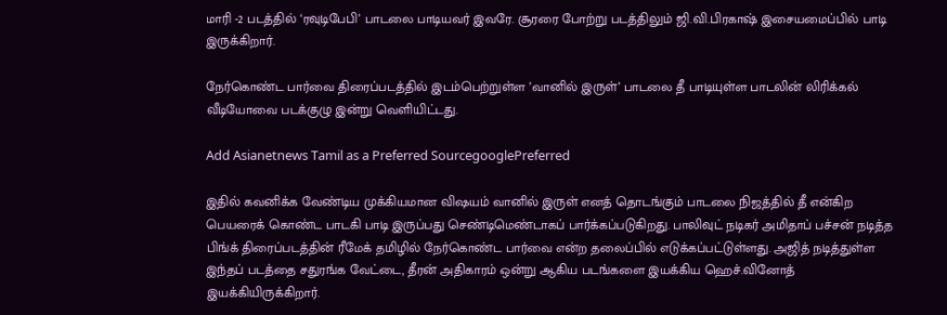மாரி -2 படத்தில் ‘ரவுடிபேபி’ பாடலை பாடியவர் இவரே. சூரரை போற்று படத்திலும் ஜி.வி.பிரகாஷ் இசையமைப்பில் பாடி இருக்கிறார்.

நேர்கொண்ட பார்வை திரைப்படத்தில் இடம்பெற்றுள்ள ’வானில் இருள்’ பாடலை தீ பாடியுள்ள பாடலின் லிரிக்கல் வீடியோவை படக்குழு இன்று வெளியிட்டது.

Add Asianetnews Tamil as a Preferred SourcegooglePreferred

இதில் கவனிக்க வேண்டிய முக்கியமான விஷயம் வானில் இருள் எனத் தொடங்கும் பாடலை நிஜத்தில் தீ என்கிற பெயரைக் கொண்ட பாடகி பாடி இருப்பது செண்டிமெண்டாகப் பார்க்கப்படுகிறது. பாலிவுட் நடிகர் அமிதாப் பச்சன் நடித்த பிங்க் திரைப்படத்தின் ரீமேக் தமிழில் நேர்கொண்ட பார்வை என்ற தலைப்பில் எடுக்கப்பட்டுள்ளது. அஜித் நடித்துள்ள இந்தப் படத்தை சதுரங்க வேட்டை, தீரன் அதிகாரம் ஒன்று ஆகிய படங்களை இயக்கிய ஹெச்.வினோத் இயக்கியிருக்கிறார்.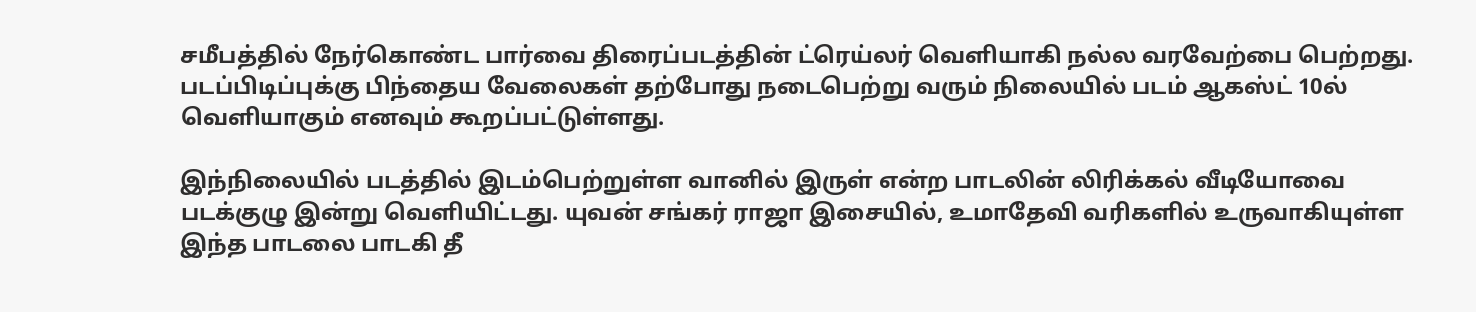சமீபத்தில் நேர்கொண்ட பார்வை திரைப்படத்தின் ட்ரெய்லர் வெளியாகி நல்ல வரவேற்பை பெற்றது. படப்பிடிப்புக்கு பிந்தைய வேலைகள் தற்போது நடைபெற்று வரும் நிலையில் படம் ஆகஸ்ட் 10ல் வெளியாகும் எனவும் கூறப்பட்டுள்ளது.

இந்நிலையில் படத்தில் இடம்பெற்றுள்ள வானில் இருள் என்ற பாடலின் லிரிக்கல் வீடியோவை படக்குழு இன்று வெளியிட்டது. யுவன் சங்கர் ராஜா இசையில், உமாதேவி வரிகளில் உருவாகியுள்ள இந்த பாடலை பாடகி தீ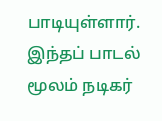பாடியுள்ளார். இந்தப் பாடல் மூலம் நடிகர்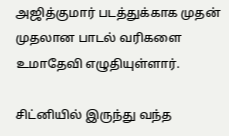அஜித்குமார் படத்துக்காக முதன் முதலான பாடல் வரிகளை உமாதேவி எழுதியுள்ளார்.

சிட்னியில் இருந்து வந்த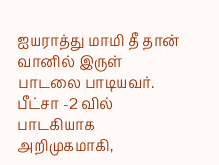ஐயராத்து மாமி தீ தான் வானில் இருள் பாடலை பாடியவர். பீட்சா -2 வில் பாடகியாக அறிமுகமாகி,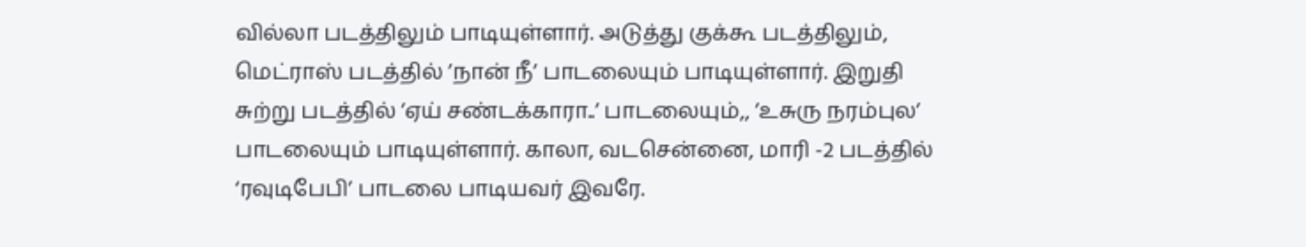வில்லா படத்திலும் பாடியுள்ளார். அடுத்து குக்கூ படத்திலும், மெட்ராஸ் படத்தில் ’நான் நீ’ பாடலையும் பாடியுள்ளார். இறுதி சுற்று படத்தில் ’ஏய் சண்டக்காரா..’ பாடலையும்,, ’உசுரு நரம்புல’ பாடலையும் பாடியுள்ளார். காலா, வடசென்னை, மாரி -2 படத்தில் ‘ரவுடிபேபி’ பாடலை பாடியவர் இவரே.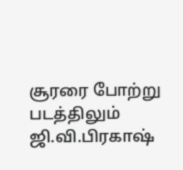சூரரை போற்று படத்திலும் ஜி.வி.பிரகாஷ்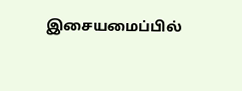இசையமைப்பில்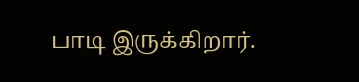பாடி இருக்கிறார்.